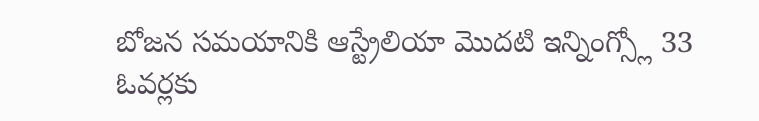బోజన సమయానికి ఆస్ట్రేలియా మొదటి ఇన్నింగ్స్లో 33 ఓవర్లకు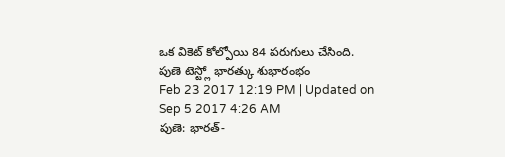ఒక వికెట్ కోల్పోయి 84 పరుగులు చేసింది.
పుణె టెస్ట్లో భారత్కు శుభారంభం
Feb 23 2017 12:19 PM | Updated on Sep 5 2017 4:26 AM
పుణె: భారత్-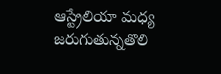ఆస్ట్రేలియా మధ్య జరుగుతున్నతొలి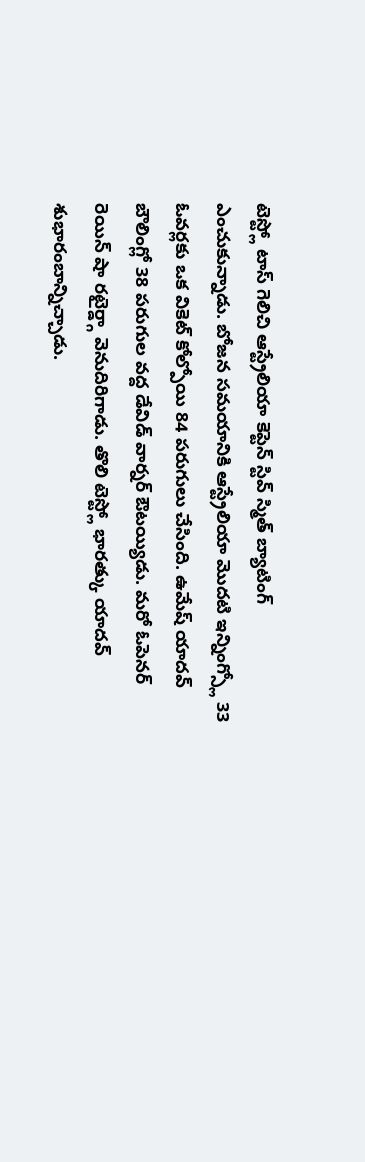టెస్ట్లో టాస్ గెలిచి ఆస్ట్రేలియా కెప్టెన్ స్టివ్ స్మిత్ బ్యాటింగ్ ఎంచుకున్నాడు. బోజన సమయానికి ఆస్ట్రేలియా మొదటి ఇన్నింగ్స్లో 33 ఓవర్లకు ఒక వికెట్ కోల్పోయి 84 పరుగులు చేసింది. ఉమేష్ యాదవ్ బౌలింగ్లో 38 పరుగుల వద్ద డేవిడ్ వార్నర్ ఔటయ్యిడు. మరో ఓపెనర్ రెయిన్ షా రటైర్డ్గా వెనుదిరిగాడు. తొలి టెస్ట్లో భారత్కు యాదవ్ శుభారంబాన్నిచ్చాడు.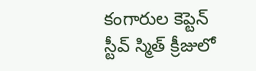కంగారుల కెప్టెన్ స్టీవ్ స్మిత్ క్రీజులో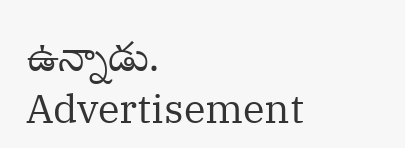ఉన్నాడు.
Advertisement